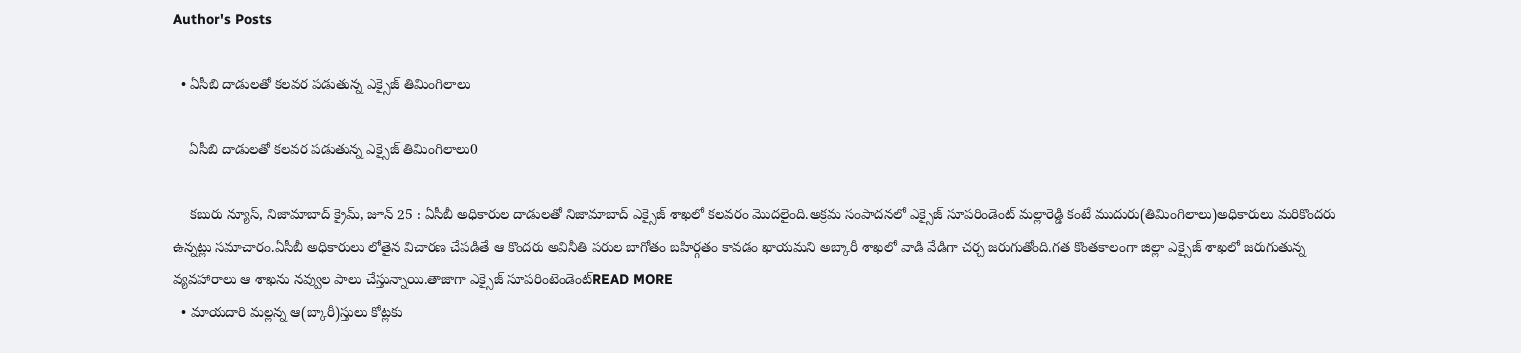Author's Posts

  • ఏసీబి దాడులతో కలవర పడుతున్న ఎక్సైజ్ తిమింగిలాలు

    ఏసీబి దాడులతో కలవర పడుతున్న ఎక్సైజ్ తిమింగిలాలు0

    కబురు న్యూస్, నిజామాబాద్ క్రైమ్, జూన్ 25 : ఏసీబీ అధికారుల దాడులతో నిజామాబాద్ ఎక్సైజ్ శాఖలో కలవరం మొదలైంది.అక్రమ సంపాదనలో ఎక్సైజ్ సూపరిండెంట్ మల్లారెడ్డి కంటే ముదురు(తిమింగిలాలు)అధికారులు మరికొందరు ఉన్నట్లు సమాచారం.ఏసీబీ అధికారులు లోతైన విచారణ చేపడితే ఆ కొందరు అవినీతి పరుల బాగోతం బహిర్గతం కావడం ఖాయమని అబ్కారీ శాఖలో వాడి వేడిగా చర్చ జరుగుతోంది.గత కొంతకాలంగా జిల్లా ఎక్సైజ్ శాఖలో జరుగుతున్న వ్యవహారాలు ఆ శాఖను నవ్వుల పాలు చేస్తున్నాయి.తాజాగా ఎక్సైజ్ సూపరింటెండెంట్READ MORE
  • మాయదారి మల్లన్న ఆ(బ్కారీ)స్తులు కోట్లకు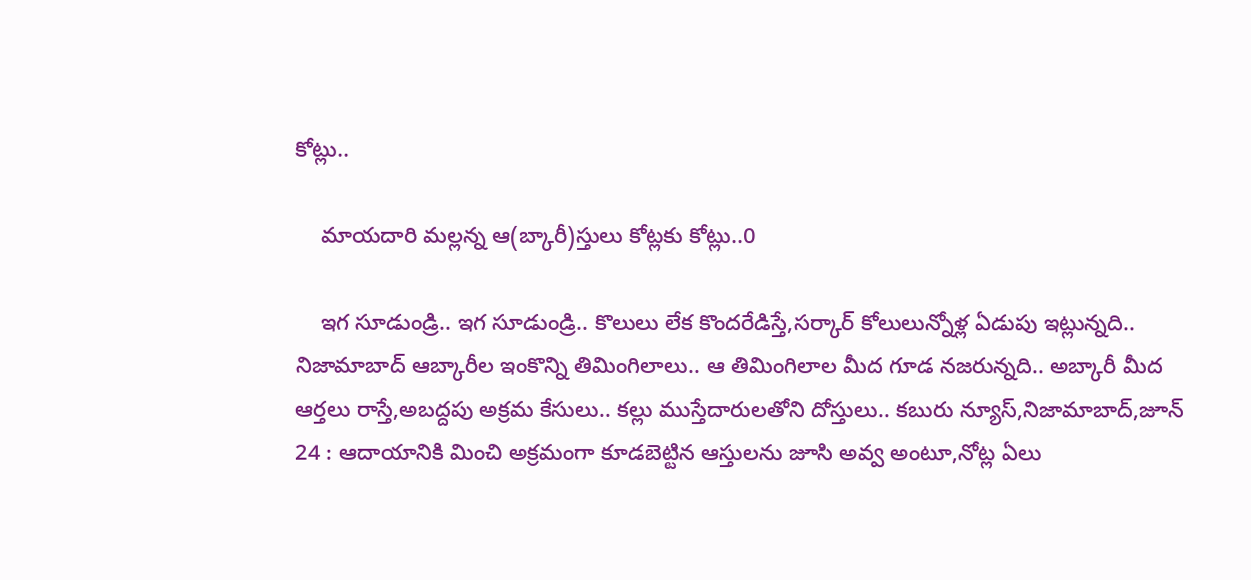కోట్లు..

    మాయదారి మల్లన్న ఆ(బ్కారీ)స్తులు కోట్లకు కోట్లు..0

    ఇగ సూడుండ్రి.. ఇగ సూడుండ్రి.. కొలులు లేక కొందరేడిస్తే,సర్కార్ కోలులున్నోళ్ల ఏడుపు ఇట్లున్నది.. నిజామాబాద్ ఆబ్కారీల ఇంకొన్ని తిమింగిలాలు.. ఆ తిమింగిలాల మీద గూడ నజరున్నది.. అబ్కారీ మీద ఆర్తలు రాస్తే,అబద్దపు అక్రమ కేసులు.. కల్లు ముస్తేదారులతోని దోస్తులు.. కబురు న్యూస్,నిజామాబాద్,జూన్ 24 : ఆదాయానికి మించి అక్రమంగా కూడబెట్టిన ఆస్తులను జూసి అవ్వ అంటూ,నోట్ల ఏలు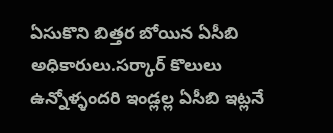ఏసుకొని బిత్తర బోయిన ఏసీబి అధికారులు.సర్కార్ కొలులు ఉన్నోళ్ళందరి ఇండ్లల్ల ఏసీబి ఇట్లనే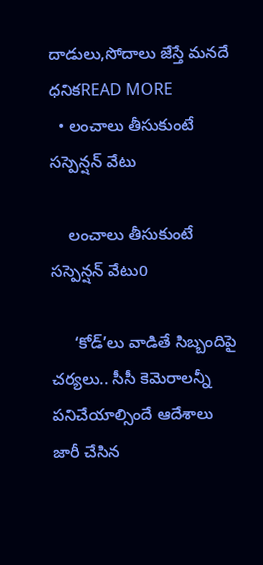దాడులు,సోదాలు జేస్తే మనదే ధనికREAD MORE
  • లంచాలు తీసుకుంటే సస్పెన్షన్‌ వేటు

    లంచాలు తీసుకుంటే సస్పెన్షన్‌ వేటు0

     ‘కోడ్‌’లు వాడితే సిబ్బందిపై చర్యలు.. సీసీ కెమెరాలన్నీ పనిచేయాల్సిందే ఆదేశాలు జారీ చేసిన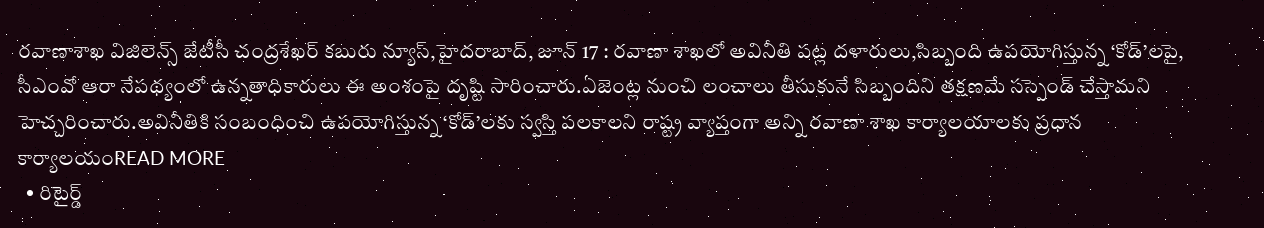రవాణాశాఖ విజిలెన్స్‌ జేటీసీ చంద్రశేఖర్‌ కబురు న్యూస్,హైదరాబాద్‌, జూన్ 17 : రవాణా శాఖలో అవినీతి పట్ల దళారులు,సిబ్బంది ఉపయోగిస్తున్న ‘కోడ్‌’లపై, సీఎంవో ఆరా నేపథ్యంలో ఉన్నతాధికారులు ఈ అంశంపై దృష్టి సారించారు.ఏజెంట్ల నుంచి లంచాలు తీసుకునే సిబ్బందిని తక్షణమే సస్పెండ్‌ చేస్తామని హెచ్చరించారు.అవినీతికి సంబంధించి ఉపయోగిస్తున్న ‘కోడ్‌’లకు స్వస్తి పలకాలని రాష్ట్ర వ్యాప్తంగా అన్ని రవాణా శాఖ కార్యాలయాలకు ప్రధాన కార్యాలయంREAD MORE
  • రిటైర్డ్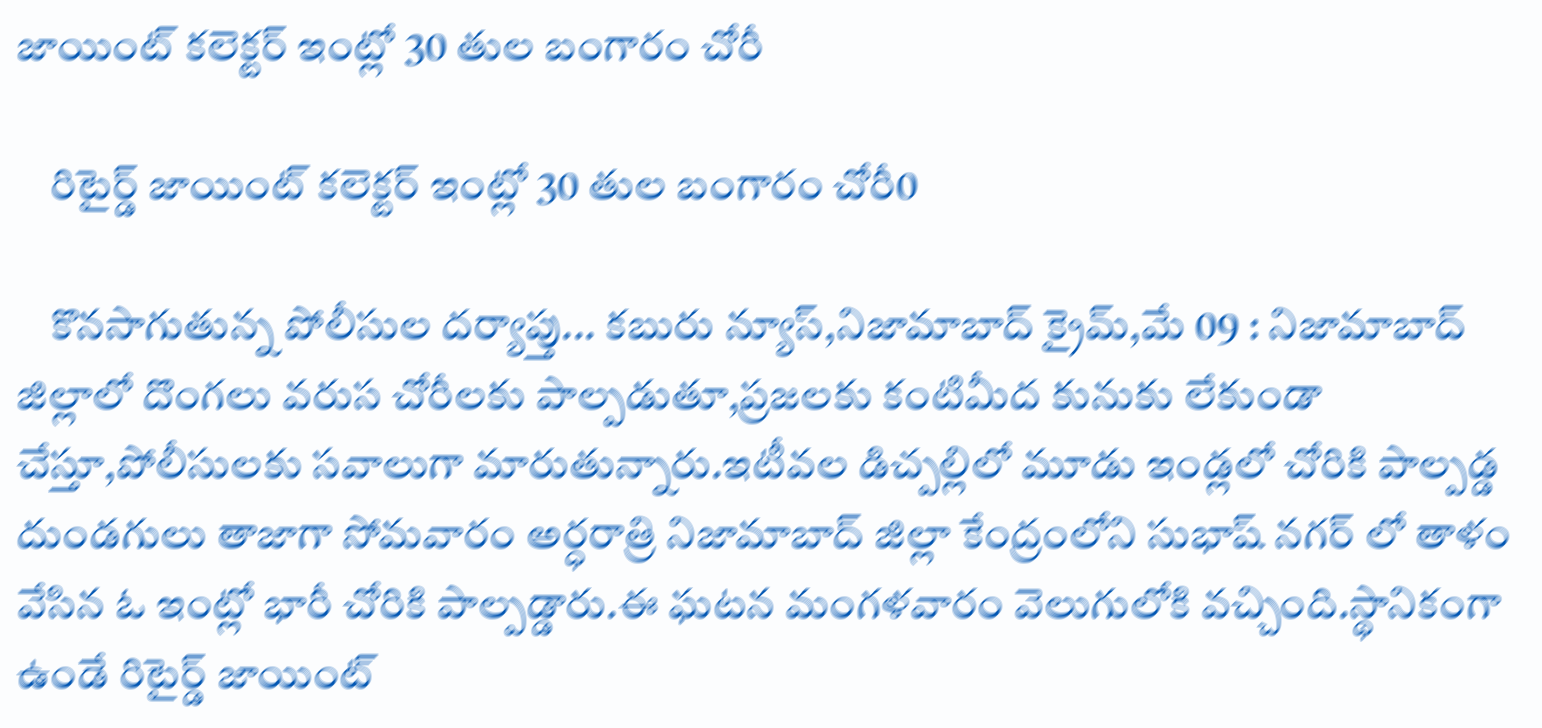జాయింట్ కలెక్టర్ ఇంట్లో 30 తుల బంగారం చోరీ

    రిటైర్డ్ జాయింట్ కలెక్టర్ ఇంట్లో 30 తుల బంగారం చోరీ0

    కొనసాగుతున్న పోలీసుల దర్యాప్తు... కబురు న్యూస్,నిజామాబాద్ క్రైమ్,మే 09 : నిజామాబాద్ జిల్లాలో దొంగలు వరుస చోరీలకు పాల్పడుతూ,ప్రజలకు కంటిమీద కునుకు లేకుండా చేస్తూ,పోలీసులకు సవాలుగా మారుతున్నారు.ఇటీవల డిచ్పల్లిలో మూడు ఇండ్లలో చోరికి పాల్పడ్డ దుండగులు తాజాగా సోమవారం అర్ధరాత్రి నిజామాబాద్ జిల్లా కేంద్రంలోని సుభాష్ నగర్ లో తాళం వేసిన ఓ ఇంట్లో భారీ చోరికి పాల్పడ్డారు.ఈ ఘటన మంగళవారం వెలుగులోకి వచ్చింది.స్థానికంగా ఉండే రిటైర్డ్ జాయింట్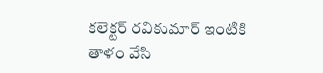కలెక్టర్ రవికుమార్ ఇంటికి తాళం వేసి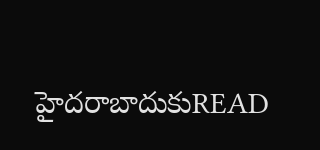హైదరాబాదుకుREAD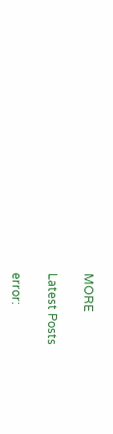MORE

Latest Posts

error: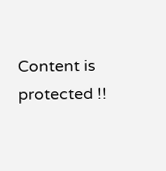Content is protected !!